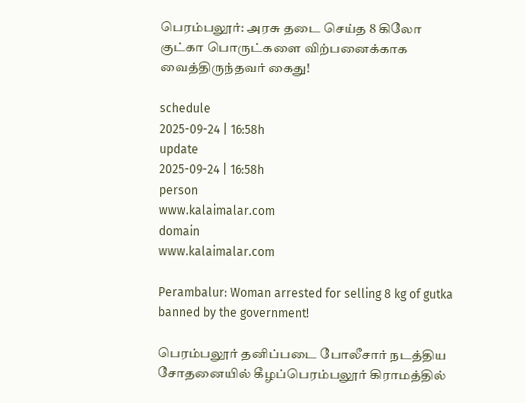பெரம்பலூர்: அரசு தடை செய்த 8 கிலோ குட்கா பொருட்களை விற்பனைக்காக வைத்திருந்தவர் கைது!

schedule
2025-09-24 | 16:58h
update
2025-09-24 | 16:58h
person
www.kalaimalar.com
domain
www.kalaimalar.com

Perambalur: Woman arrested for selling 8 kg of gutka banned by the government!

பெரம்பலூர் தனிப்படை போலீசார் நடத்திய சோதனையில் கீழப்பெரம்பலூர் கிராமத்தில்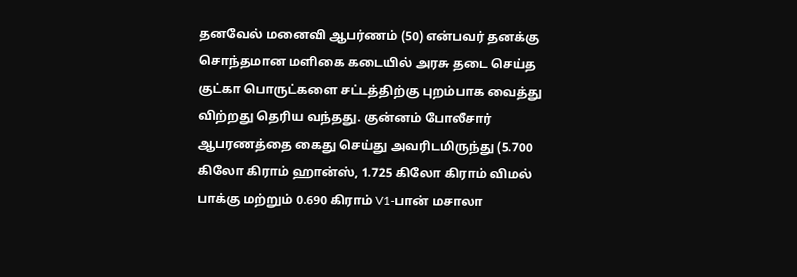தனவேல் மனைவி ஆபர்ணம் (50) என்பவர் தனக்கு சொந்தமான மளிகை கடையில் அரசு தடை செய்த குட்கா பொருட்களை சட்டத்திற்கு புறம்பாக வைத்து விற்றது தெரிய வந்தது. குன்னம் போலீசார் ஆபரணத்தை கைது செய்து அவரிடமிருந்து (5.700 கிலோ கிராம் ஹான்ஸ், 1.725 கிலோ கிராம் விமல் பாக்கு மற்றும் 0.690 கிராம் V1-பான் மசாலா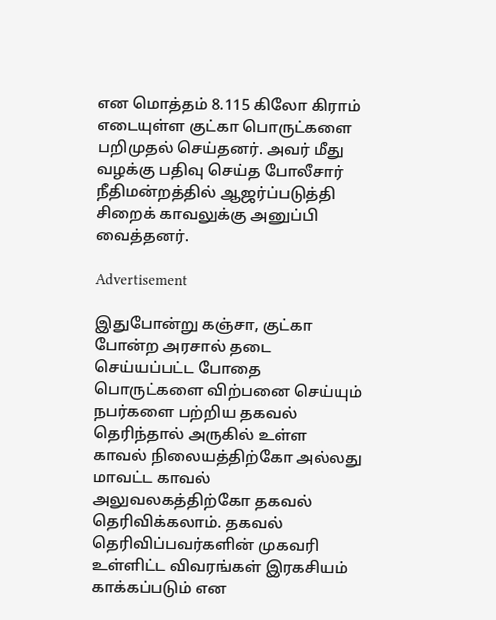என மொத்தம் 8.115 கிலோ கிராம் எடையுள்ள குட்கா பொருட்களை பறிமுதல் செய்தனர். அவர் மீது வழக்கு பதிவு செய்த போலீசார் நீதிமன்றத்தில் ஆஜர்ப்படுத்தி சிறைக் காவலுக்கு அனுப்பி வைத்தனர்.

Advertisement

இதுபோன்று கஞ்சா, குட்கா போன்ற அரசால் தடை செய்யப்பட்ட போதை பொருட்களை விற்பனை செய்யும் நபர்களை பற்றிய தகவல் தெரிந்தால் அருகில் உள்ள காவல் நிலையத்திற்கோ அல்லது மாவட்ட காவல் அலுவலகத்திற்கோ தகவல் தெரிவிக்கலாம். தகவல் தெரிவிப்பவர்களின் முகவரி உள்ளிட்ட விவரங்கள் இரகசியம் காக்கப்படும் என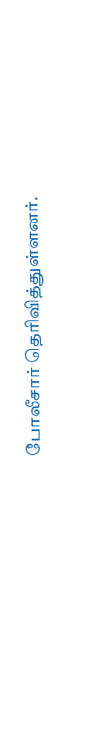போலீசார் தெரிவித்துள்ளனர்.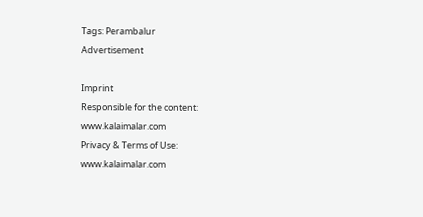Tags: Perambalur
Advertisement

Imprint
Responsible for the content:
www.kalaimalar.com
Privacy & Terms of Use:
www.kalaimalar.com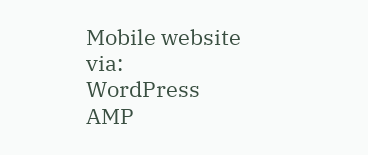Mobile website via:
WordPress AMP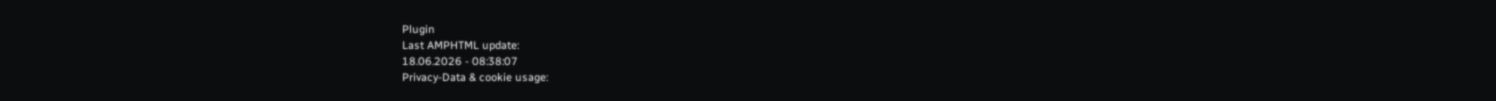Plugin
Last AMPHTML update:
18.06.2026 - 08:38:07
Privacy-Data & cookie usage: